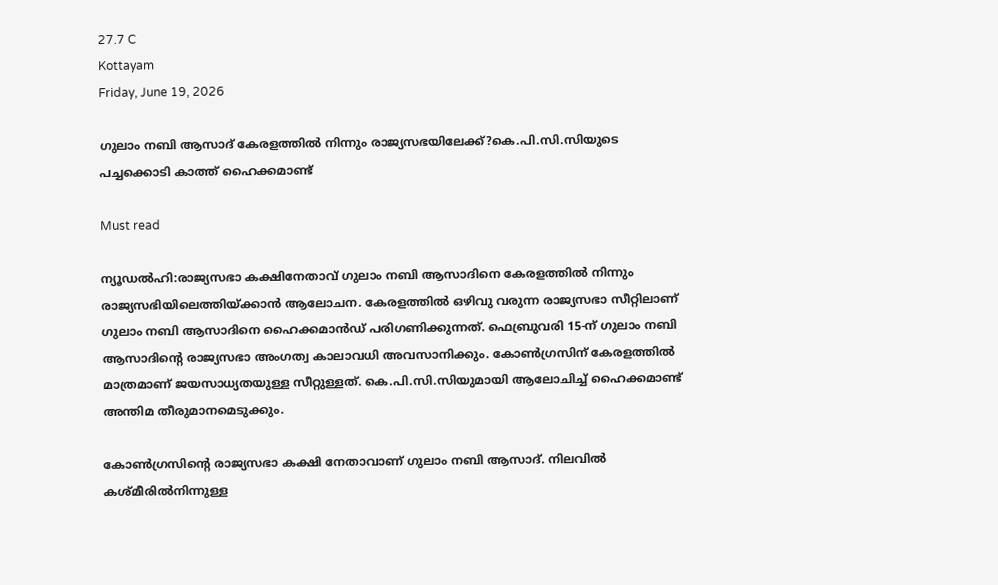27.7 C
Kottayam
Friday, June 19, 2026

ഗുലാം നബി ആസാദ് കേരളത്തില്‍ നിന്നും രാജ്യസഭയിലേക്ക്?കെ.പി.സി.സിയുടെ പച്ചക്കൊടി കാത്ത് ഹൈക്കമാണ്ട്

Must read

ന്യൂഡല്‍ഹി:രാജ്യസഭാ കക്ഷിനേതാവ്‌ ഗുലാം നബി ആസാദിനെ കേരളത്തില്‍ നിന്നും രാജ്യസഭിയിലെത്തിയ്ക്കാന്‍ ആലോചന. കേരളത്തില്‍ ഒഴിവു വരുന്ന രാജ്യസഭാ സീറ്റിലാണ് ഗുലാം നബി ആസാദിനെ ഹൈക്കമാന്‍ഡ് പരിഗണിക്കുന്നത്. ഫെബ്രുവരി 15-ന് ഗുലാം നബി ആസാദിന്റെ രാജ്യസഭാ അംഗത്വ കാലാവധി അവസാനിക്കും. കോണ്‍ഗ്രസിന് കേരളത്തില്‍ മാത്രമാണ് ജയസാധ്യതയുള്ള സീറ്റുള്ളത്. കെ.പി.സി.സിയുമായി ആലോചിച്ച് ഹൈക്കമാണ്ട് അന്തിമ തീരുമാനമെടുക്കും.

കോണ്‍ഗ്രസിന്റെ രാജ്യസഭാ കക്ഷി നേതാവാണ് ഗുലാം നബി ആസാദ്. നിലവില്‍ കശ്മീരില്‍നിന്നുള്ള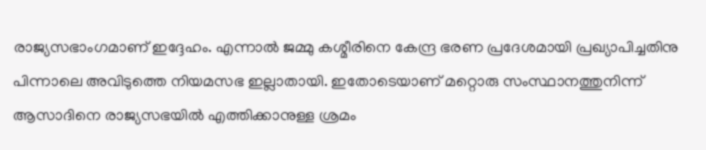രാജ്യസഭാംഗമാണ് ഇദ്ദേഹം. എന്നാല്‍ ജമ്മു കശ്മീരിനെ കേന്ദ്ര ഭരണ പ്രദേശമായി പ്രഖ്യാപിച്ചതിനു പിന്നാലെ അവിടുത്തെ നിയമസഭ ഇല്ലാതായി. ഇതോടെയാണ് മറ്റൊരു സംസ്ഥാനത്തുനിന്ന് ആസാദിനെ രാജ്യസഭയില്‍ എത്തിക്കാനുള്ള ശ്രമം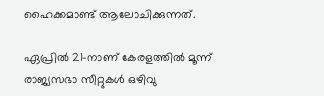ഹൈക്കമാണ്ട് ആലോചിക്കുന്നത്.

ഏപ്രില്‍ 21-നാണ് കേരളത്തില്‍ മൂന്ന് രാജ്യസഭാ സീറ്റുകള്‍ ഒഴിവു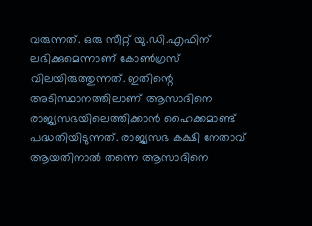വരുന്നത്. ഒരു സീറ്റ് യു.ഡി.എഫിന് ലഭിക്കുമെന്നാണ് കോണ്‍ഗ്രസ് വിലയിരുത്തുന്നത്. ഇതിന്റെ അടിസ്ഥാനത്തിലാണ് ആസാദിനെ രാജ്യസഭയിലെത്തിക്കാന്‍ ഹൈക്കമാണ്ട് പദ്ധതിയിടുന്നത്. രാജ്യസഭ കക്ഷി നേതാവ് ആയതിനാല്‍ തന്നെ ആസാദിനെ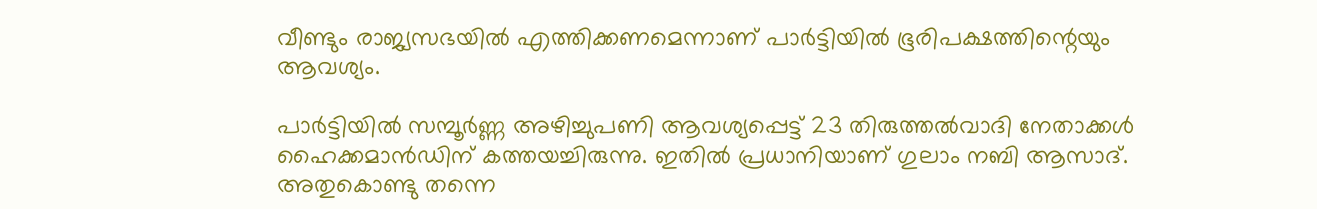വീണ്ടും രാജ്യസഭയില്‍ എത്തിക്കണമെന്നാണ് പാര്‍ട്ടിയില്‍ ഭൂരിപക്ഷത്തിന്റെയും ആവശ്യം.

പാര്‍ട്ടിയില്‍ സമ്പൂര്‍ണ്ണ അഴിച്ചുപണി ആവശ്യപ്പെട്ട് 23 തിരുത്തല്‍വാദി നേതാക്കള്‍ ഹൈക്കമാന്‍ഡിന് കത്തയച്ചിരുന്നു. ഇതില്‍ പ്രധാനിയാണ് ഗുലാം നബി ആസാദ്. അതുകൊണ്ടു തന്നെ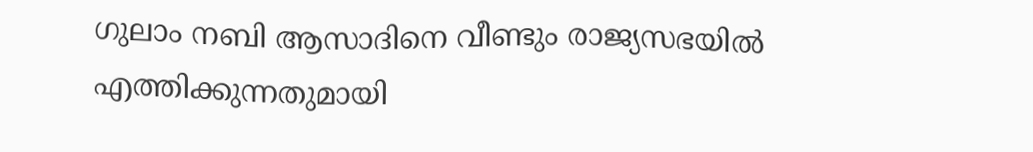ഗുലാം നബി ആസാദിനെ വീണ്ടും രാജ്യസഭയില്‍ എത്തിക്കുന്നതുമായി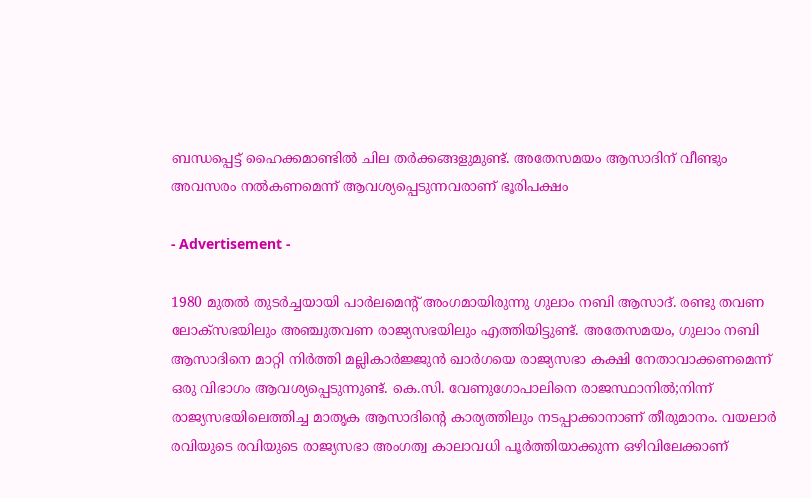ബന്ധപ്പെട്ട് ഹൈക്കമാണ്ടില്‍ ചില തര്‍ക്കങ്ങളുമുണ്ട്. അതേസമയം ആസാദിന് വീണ്ടും അവസരം നല്‍കണമെന്ന് ആവശ്യപ്പെടുന്നവരാണ് ഭൂരിപക്ഷം

- Advertisement -

1980 മുതല്‍ തുടര്‍ച്ചയായി പാര്‍ലമെന്റ് അംഗമായിരുന്നു ഗുലാം നബി ആസാദ്. രണ്ടു തവണ ലോക്‌സഭയിലും അഞ്ചുതവണ രാജ്യസഭയിലും എത്തിയിട്ടുണ്ട്. അതേസമയം, ഗുലാം നബി ആസാദിനെ മാറ്റി നിര്‍ത്തി മല്ലികാര്‍ജ്ജുന്‍ ഖാര്‍ഗയെ രാജ്യസഭാ കക്ഷി നേതാവാക്കണമെന്ന് ഒരു വിഭാഗം ആവശ്യപ്പെടുന്നുണ്ട്. കെ.സി. വേണുഗോപാലിനെ രാജസ്ഥാനില്‍;നിന്ന് രാജ്യസഭയിലെത്തിച്ച മാതൃക ആസാദിന്റെ കാര്യത്തിലും നടപ്പാക്കാനാണ് തീരുമാനം. വയലാര്‍ രവിയുടെ രവിയുടെ രാജ്യസഭാ അംഗത്വ കാലാവധി പൂര്‍ത്തിയാക്കുന്ന ഒഴിവിലേക്കാണ്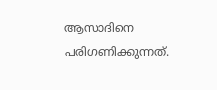ആസാദിനെ പരിഗണിക്കുന്നത്.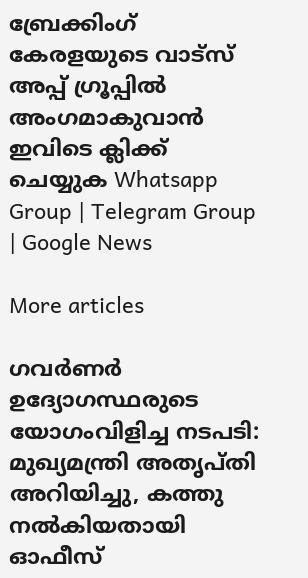ബ്രേക്കിംഗ് കേരളയുടെ വാട്സ് അപ്പ് ഗ്രൂപ്പിൽ അംഗമാകുവാൻ ഇവിടെ ക്ലിക്ക് ചെയ്യുക Whatsapp Group | Telegram Group | Google News

More articles

ഗവർണർ ഉദ്യോഗസ്ഥരുടെ യോഗംവിളിച്ച നടപടി: മുഖ്യമന്ത്രി അതൃപ്തി അറിയിച്ചു, കത്തു നൽകിയതായി ഓഫീസ്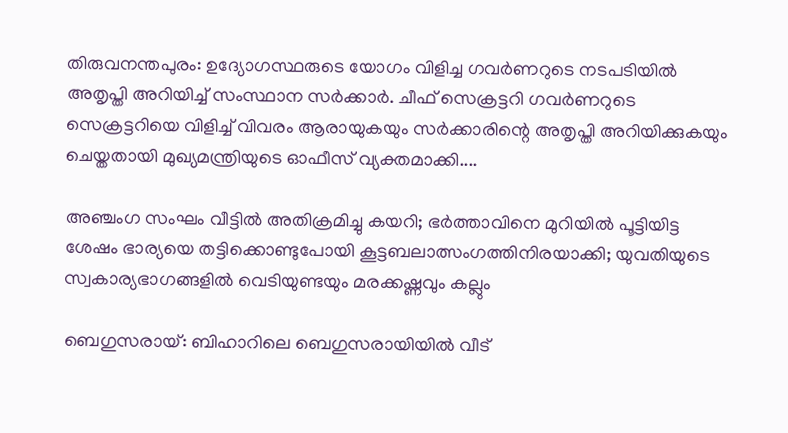തിരുവനന്തപുരം: ഉദ്യോഗസ്ഥരുടെ യോഗം വിളിച്ച ഗവർണറുടെ നടപടിയിൽ അതൃപ്തി അറിയിച്ച് സംസ്ഥാന സർക്കാർ. ചീഫ് സെക്രട്ടറി ഗവർണറുടെ സെക്രട്ടറിയെ വിളിച്ച് വിവരം ആരായുകയും സർക്കാരിന്റെ അതൃപ്തി അറിയിക്കുകയും ചെയ്തതായി മുഖ്യമന്ത്രിയുടെ ഓഫീസ് വ്യക്തമാക്കി....

അഞ്ചംഗ സംഘം വീട്ടിൽ അതിക്രമിച്ചു കയറി; ഭർത്താവിനെ മുറിയിൽ പൂട്ടിയിട്ട ശേഷം ഭാര്യയെ തട്ടിക്കൊണ്ടുപോയി കൂട്ടബലാത്സംഗത്തിനിരയാക്കി; യുവതിയുടെ സ്വകാര്യഭാഗങ്ങളിൽ വെടിയുണ്ടയും മരക്കഷ്ണവും കല്ലും

ബെഗുസരായ്: ബിഹാറിലെ ബെഗുസരായിയിൽ വീട്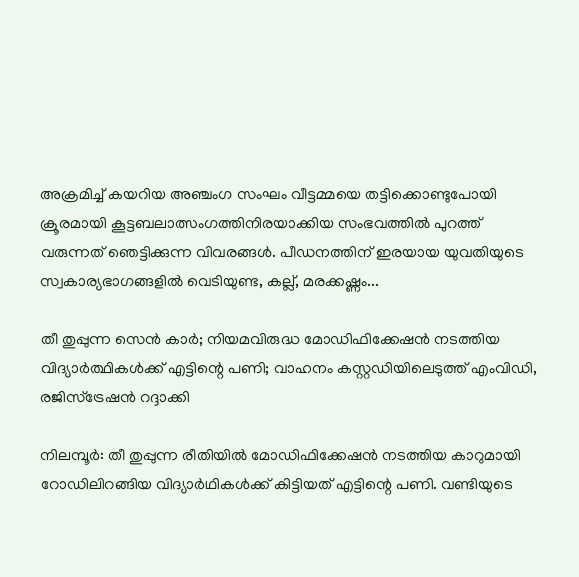അക്രമിച്ച് കയറിയ അഞ്ചംഗ സംഘം വീട്ടമ്മയെ തട്ടിക്കൊണ്ടുപോയി ക്രൂരമായി കൂട്ടബലാത്സംഗത്തിനിരയാക്കിയ സംഭവത്തിൽ പുറത്ത് വരുന്നത് ഞെട്ടിക്കുന്ന വിവരങ്ങൾ. പീഡനത്തിന് ഇരയായ യുവതിയുടെ സ്വകാര്യഭാഗങ്ങളിൽ വെടിയുണ്ട, കല്ല്, മരക്കഷ്ണം...

തീ തുപ്പുന്ന സെൻ കാർ; നിയമവിരുദ്ധ മോഡിഫിക്കേഷൻ നടത്തിയ വിദ്യാർത്ഥികൾക്ക് എട്ടിന്റെ പണി; വാഹനം കസ്റ്റഡിയിലെടുത്ത് എംവിഡി, രജിസ്‌ട്രേഷൻ റദ്ദാക്കി

നിലമ്പൂർ: തീ തുപ്പുന്ന രീതിയിൽ മോഡിഫിക്കേഷൻ നടത്തിയ കാറുമായി റോഡിലിറങ്ങിയ വിദ്യാർഥികൾക്ക് കിട്ടിയത് എട്ടിന്റെ പണി. വണ്ടിയുടെ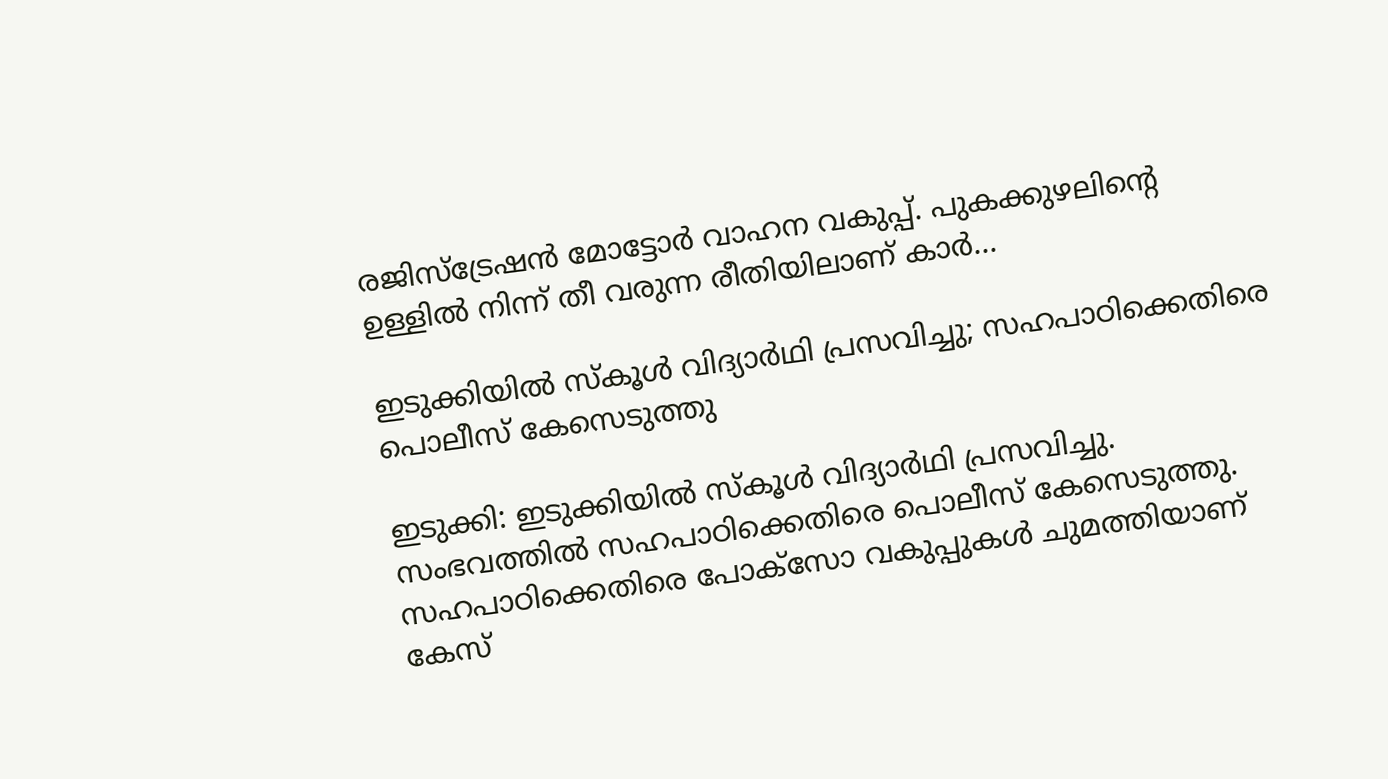രജിസ്‌ട്രേഷൻ മോട്ടോർ വാഹന വകുപ്പ്. പുകക്കുഴലിന്റെ ഉള്ളിൽ നിന്ന് തീ വരുന്ന രീതിയിലാണ് കാർ...

ഇടുക്കിയിൽ സ്കൂൾ വിദ്യാർഥി പ്രസവിച്ചു; സഹപാഠിക്കെതിരെ പൊലീസ് കേസെടുത്തു

ഇടുക്കി: ഇടുക്കിയിൽ സ്കൂൾ വിദ്യാർഥി പ്രസവിച്ചു. സംഭവത്തിൽ സഹപാഠിക്കെതിരെ പൊലീസ് കേസെടുത്തു. സഹപാഠിക്കെതിരെ പോക്സോ വകുപ്പുകൾ ചുമത്തിയാണ് കേസ്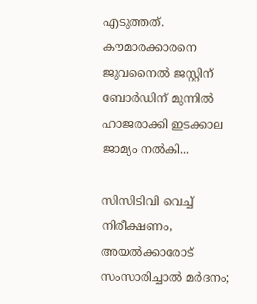എടുത്തത്. കൗമാരക്കാരനെ ജുവനൈൽ ജസ്റ്റിന് ബോർഡിന് മുന്നിൽ ഹാജരാക്കി ഇടക്കാല ജാമ്യം നൽകി...

സിസിടിവി വെച്ച് നിരീക്ഷണം, അയൽക്കാരോട് സംസാരിച്ചാൽ മർദനം;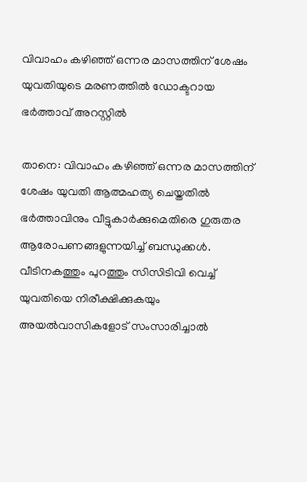വിവാഹം കഴിഞ്ഞ് ഒന്നര മാസത്തിന് ശേഷം യുവതിയുടെ മരണത്തിൽ ഡോക്ടറായ ഭർത്താവ് അറസ്റ്റിൽ

താനെ: വിവാഹം കഴിഞ്ഞ് ഒന്നര മാസത്തിന് ശേഷം യുവതി ആത്മഹത്യ ചെയ്തതിൽ ഭർത്താവിനും വീട്ടുകാർക്കുമെതിരെ ഗുരുതര ആരോപണങ്ങളുന്നയിച്ച് ബന്ധുക്കൾ. വീടിനകത്തും പുറത്തും സിസിടിവി വെച്ച് യുവതിയെ നിരീക്ഷിക്കുകയും അയൽവാസികളോട് സംസാരിച്ചാൽ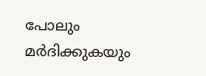പോലും മർദിക്കുകയും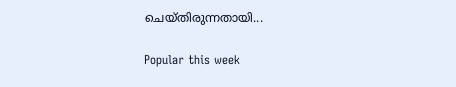ചെയ്തിരുന്നതായി...

Popular this week